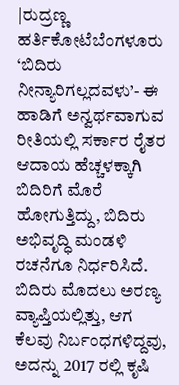|ರುದ್ರಣ್ಣ ಹರ್ತಿಕೋಟೆಬೆಂಗಳೂರು
‘ಬಿದಿರು ನೀನ್ಯಾರಿಗಲ್ಲದವಳು’- ಈ ಹಾಡಿಗೆ ಅನ್ವರ್ಥವಾಗುವ ರೀತಿಯಲ್ಲಿ ಸರ್ಕಾರ ರೈತರ ಆದಾಯ ಹೆಚ್ಚಳಕ್ಕಾಗಿ ಬಿದಿರಿಗೆ ಮೊರೆ ಹೋಗುತ್ತಿದ್ದು, ಬಿದಿರು ಅಭಿವೃದ್ಧಿ ಮಂಡಳಿ ರಚನೆಗೂ ನಿರ್ಧರಿಸಿದೆ. ಬಿದಿರು ಮೊದಲು ಅರಣ್ಯ ವ್ಯಾಪ್ತಿಯಲ್ಲಿತ್ತು, ಆಗ ಕೆಲವು ನಿರ್ಬಂಧಗಳಿದ್ದವು, ಅದನ್ನು 2017 ರಲ್ಲಿ ಕೃಷಿ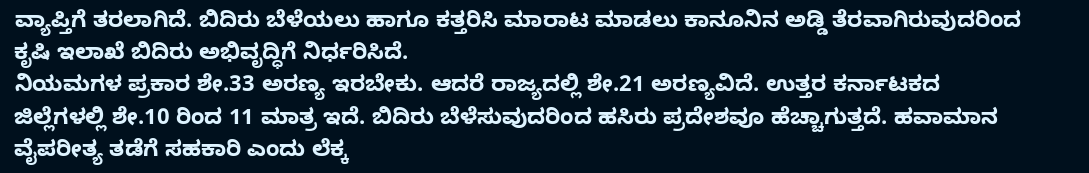ವ್ಯಾಪ್ತಿಗೆ ತರಲಾಗಿದೆ. ಬಿದಿರು ಬೆಳೆಯಲು ಹಾಗೂ ಕತ್ತರಿಸಿ ಮಾರಾಟ ಮಾಡಲು ಕಾನೂನಿನ ಅಡ್ಡಿ ತೆರವಾಗಿರುವುದರಿಂದ ಕೃಷಿ ಇಲಾಖೆ ಬಿದಿರು ಅಭಿವೃದ್ಧಿಗೆ ನಿರ್ಧರಿಸಿದೆ.
ನಿಯಮಗಳ ಪ್ರಕಾರ ಶೇ.33 ಅರಣ್ಯ ಇರಬೇಕು. ಆದರೆ ರಾಜ್ಯದಲ್ಲಿ ಶೇ.21 ಅರಣ್ಯವಿದೆ. ಉತ್ತರ ಕರ್ನಾಟಕದ ಜಿಲ್ಲೆಗಳಲ್ಲಿ ಶೇ.10 ರಿಂದ 11 ಮಾತ್ರ ಇದೆ. ಬಿದಿರು ಬೆಳೆಸುವುದರಿಂದ ಹಸಿರು ಪ್ರದೇಶವೂ ಹೆಚ್ಚಾಗುತ್ತದೆ. ಹವಾಮಾನ ವೈಪರೀತ್ಯ ತಡೆಗೆ ಸಹಕಾರಿ ಎಂದು ಲೆಕ್ಕ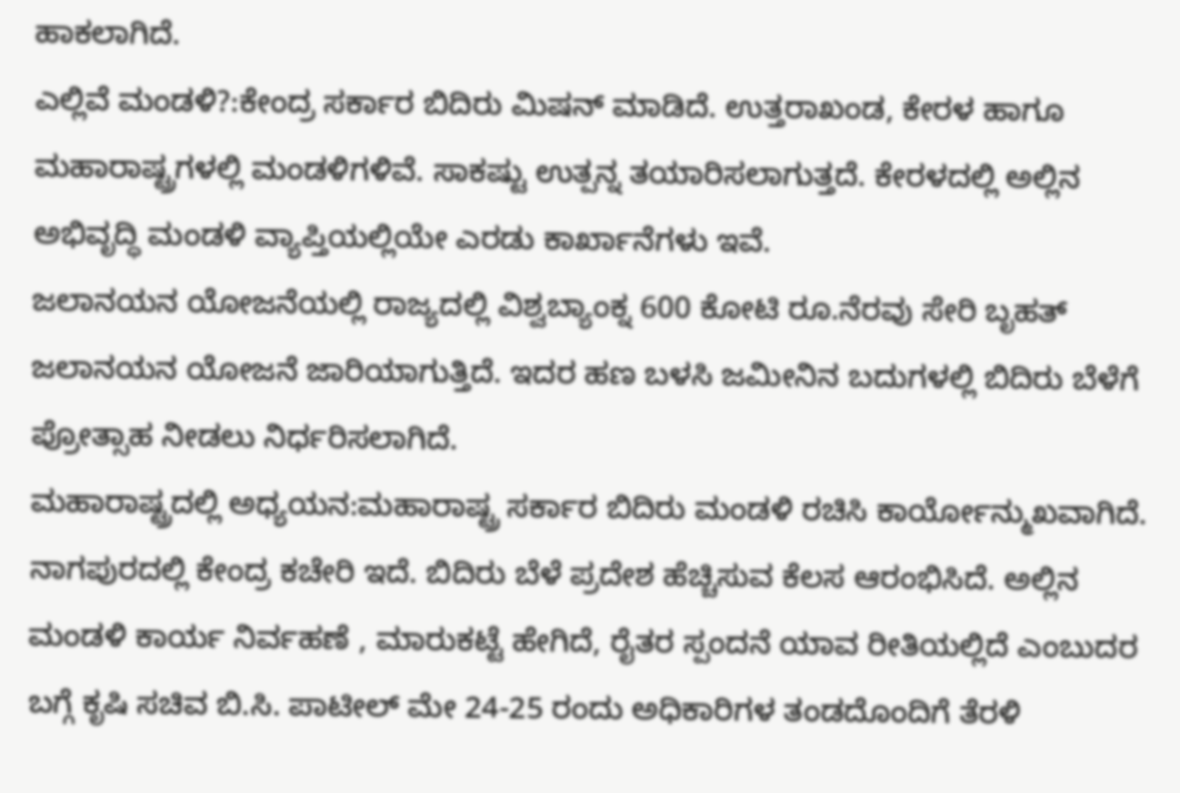ಹಾಕಲಾಗಿದೆ.
ಎಲ್ಲಿವೆ ಮಂಡಳಿ?:ಕೇಂದ್ರ ಸರ್ಕಾರ ಬಿದಿರು ಮಿಷನ್ ಮಾಡಿದೆ. ಉತ್ತರಾಖಂಡ, ಕೇರಳ ಹಾಗೂ ಮಹಾರಾಷ್ಟ್ರಗಳಲ್ಲಿ ಮಂಡಳಿಗಳಿವೆ. ಸಾಕಷ್ಟು ಉತ್ಪನ್ನ ತಯಾರಿಸಲಾಗುತ್ತದೆ. ಕೇರಳದಲ್ಲಿ ಅಲ್ಲಿನ ಅಭಿವೃದ್ಧಿ ಮಂಡಳಿ ವ್ಯಾಪ್ತಿಯಲ್ಲಿಯೇ ಎರಡು ಕಾರ್ಖಾನೆಗಳು ಇವೆ.
ಜಲಾನಯನ ಯೋಜನೆಯಲ್ಲಿ ರಾಜ್ಯದಲ್ಲಿ ವಿಶ್ವಬ್ಯಾಂಕ್ನ 600 ಕೋಟಿ ರೂ.ನೆರವು ಸೇರಿ ಬೃಹತ್ ಜಲಾನಯನ ಯೋಜನೆ ಜಾರಿಯಾಗುತ್ತಿದೆ. ಇದರ ಹಣ ಬಳಸಿ ಜಮೀನಿನ ಬದುಗಳಲ್ಲಿ ಬಿದಿರು ಬೆಳೆಗೆ ಪ್ರೋತ್ಸಾಹ ನೀಡಲು ನಿರ್ಧರಿಸಲಾಗಿದೆ.
ಮಹಾರಾಷ್ಟ್ರದಲ್ಲಿ ಅಧ್ಯಯನ:ಮಹಾರಾಷ್ಟ್ರ ಸರ್ಕಾರ ಬಿದಿರು ಮಂಡಳಿ ರಚಿಸಿ ಕಾರ್ಯೋನ್ಮುಖವಾಗಿದೆ. ನಾಗಪುರದಲ್ಲಿ ಕೇಂದ್ರ ಕಚೇರಿ ಇದೆ. ಬಿದಿರು ಬೆಳೆ ಪ್ರದೇಶ ಹೆಚ್ಚಿಸುವ ಕೆಲಸ ಆರಂಭಿಸಿದೆ. ಅಲ್ಲಿನ ಮಂಡಳಿ ಕಾರ್ಯ ನಿರ್ವಹಣೆ , ಮಾರುಕಟ್ಟೆ ಹೇಗಿದೆ, ರೈತರ ಸ್ಪಂದನೆ ಯಾವ ರೀತಿಯಲ್ಲಿದೆ ಎಂಬುದರ ಬಗ್ಗೆ ಕೃಷಿ ಸಚಿವ ಬಿ.ಸಿ. ಪಾಟೀಲ್ ಮೇ 24-25 ರಂದು ಅಧಿಕಾರಿಗಳ ತಂಡದೊಂದಿಗೆ ತೆರಳಿ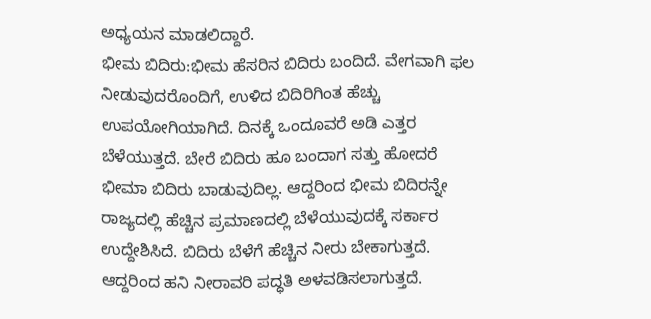ಅಧ್ಯಯನ ಮಾಡಲಿದ್ದಾರೆ.
ಭೀಮ ಬಿದಿರು:ಭೀಮ ಹೆಸರಿನ ಬಿದಿರು ಬಂದಿದೆ. ವೇಗವಾಗಿ ಫಲ ನೀಡುವುದರೊಂದಿಗೆ, ಉಳಿದ ಬಿದಿರಿಗಿಂತ ಹೆಚ್ಚು ಉಪಯೋಗಿಯಾಗಿದೆ. ದಿನಕ್ಕೆ ಒಂದೂವರೆ ಅಡಿ ಎತ್ತರ ಬೆಳೆಯುತ್ತದೆ. ಬೇರೆ ಬಿದಿರು ಹೂ ಬಂದಾಗ ಸತ್ತು ಹೋದರೆ ಭೀಮಾ ಬಿದಿರು ಬಾಡುವುದಿಲ್ಲ. ಆದ್ದರಿಂದ ಭೀಮ ಬಿದಿರನ್ನೇ ರಾಜ್ಯದಲ್ಲಿ ಹೆಚ್ಚಿನ ಪ್ರಮಾಣದಲ್ಲಿ ಬೆಳೆಯುವುದಕ್ಕೆ ಸರ್ಕಾರ ಉದ್ದೇಶಿಸಿದೆ. ಬಿದಿರು ಬೆಳೆಗೆ ಹೆಚ್ಚಿನ ನೀರು ಬೇಕಾಗುತ್ತದೆ. ಆದ್ದರಿಂದ ಹನಿ ನೀರಾವರಿ ಪದ್ಧತಿ ಅಳವಡಿಸಲಾಗುತ್ತದೆ.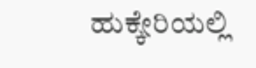ಹುಕ್ಕೇರಿಯಲ್ಲಿ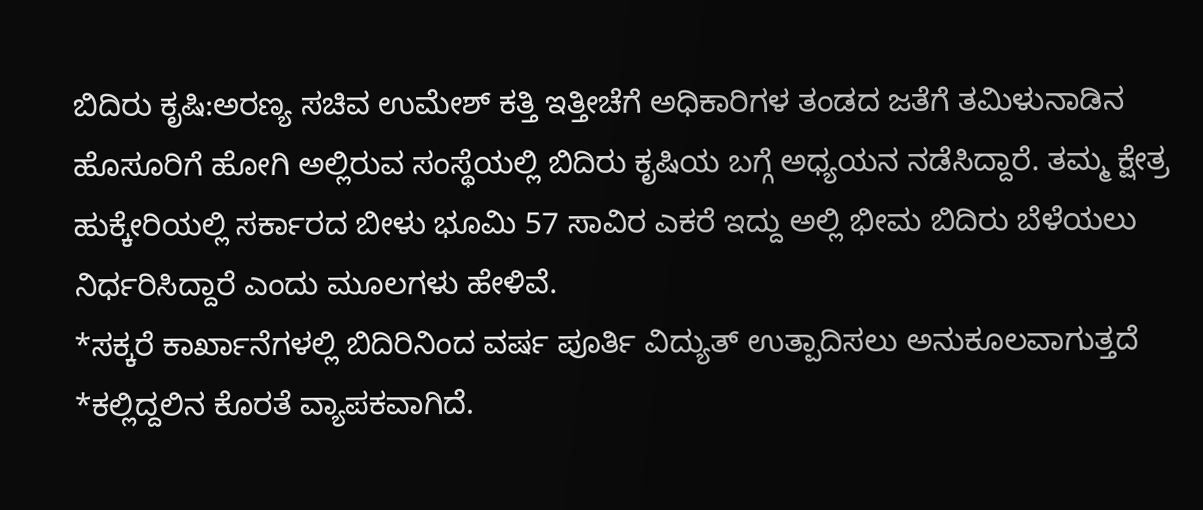ಬಿದಿರು ಕೃಷಿ:ಅರಣ್ಯ ಸಚಿವ ಉಮೇಶ್ ಕತ್ತಿ ಇತ್ತೀಚೆಗೆ ಅಧಿಕಾರಿಗಳ ತಂಡದ ಜತೆಗೆ ತಮಿಳುನಾಡಿನ ಹೊಸೂರಿಗೆ ಹೋಗಿ ಅಲ್ಲಿರುವ ಸಂಸ್ಥೆಯಲ್ಲಿ ಬಿದಿರು ಕೃಷಿಯ ಬಗ್ಗೆ ಅಧ್ಯಯನ ನಡೆಸಿದ್ದಾರೆ. ತಮ್ಮ ಕ್ಷೇತ್ರ ಹುಕ್ಕೇರಿಯಲ್ಲಿ ಸರ್ಕಾರದ ಬೀಳು ಭೂಮಿ 57 ಸಾವಿರ ಎಕರೆ ಇದ್ದು ಅಲ್ಲಿ ಭೀಮ ಬಿದಿರು ಬೆಳೆಯಲು ನಿರ್ಧರಿಸಿದ್ದಾರೆ ಎಂದು ಮೂಲಗಳು ಹೇಳಿವೆ.
*ಸಕ್ಕರೆ ಕಾರ್ಖಾನೆಗಳಲ್ಲಿ ಬಿದಿರಿನಿಂದ ವರ್ಷ ಪೂರ್ತಿ ವಿದ್ಯುತ್ ಉತ್ಪಾದಿಸಲು ಅನುಕೂಲವಾಗುತ್ತದೆ
*ಕಲ್ಲಿದ್ದಲಿನ ಕೊರತೆ ವ್ಯಾಪಕವಾಗಿದೆ.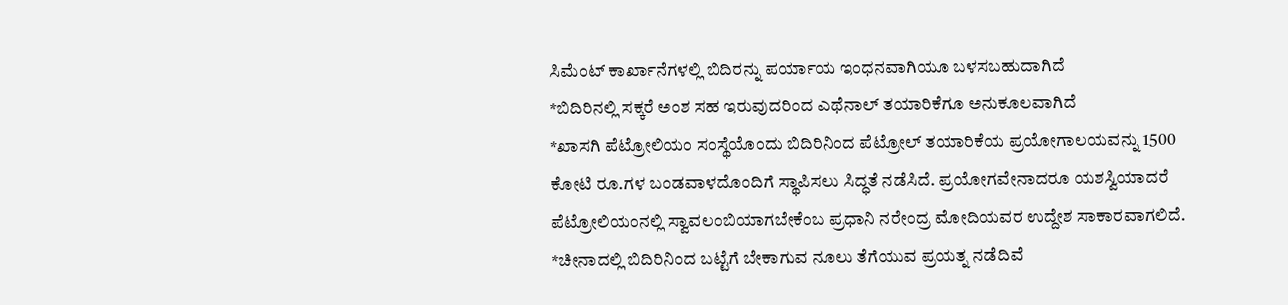ಸಿಮೆಂಟ್ ಕಾರ್ಖಾನೆಗಳಲ್ಲಿ ಬಿದಿರನ್ನು ಪರ್ಯಾಯ ಇಂಧನವಾಗಿಯೂ ಬಳಸಬಹುದಾಗಿದೆ
*ಬಿದಿರಿನಲ್ಲಿ ಸಕ್ಕರೆ ಅಂಶ ಸಹ ಇರುವುದರಿಂದ ಎಥೆನಾಲ್ ತಯಾರಿಕೆಗೂ ಅನುಕೂಲವಾಗಿದೆ
*ಖಾಸಗಿ ಪೆಟ್ರೋಲಿಯಂ ಸಂಸ್ಥೆಯೊಂದು ಬಿದಿರಿನಿಂದ ಪೆಟ್ರೋಲ್ ತಯಾರಿಕೆಯ ಪ್ರಯೋಗಾಲಯವನ್ನು 1500 ಕೋಟಿ ರೂ.ಗಳ ಬಂಡವಾಳದೊಂದಿಗೆ ಸ್ಥಾಪಿಸಲು ಸಿದ್ಧತೆ ನಡೆಸಿದೆ. ಪ್ರಯೋಗವೇನಾದರೂ ಯಶಸ್ವಿಯಾದರೆ ಪೆಟ್ರೋಲಿಯಂನಲ್ಲಿ ಸ್ವಾವಲಂಬಿಯಾಗಬೇಕೆಂಬ ಪ್ರಧಾನಿ ನರೇಂದ್ರ ಮೋದಿಯವರ ಉದ್ದೇಶ ಸಾಕಾರವಾಗಲಿದೆ.
*ಚೀನಾದಲ್ಲಿ ಬಿದಿರಿನಿಂದ ಬಟ್ಟೆಗೆ ಬೇಕಾಗುವ ನೂಲು ತೆಗೆಯುವ ಪ್ರಯತ್ನ ನಡೆದಿವೆ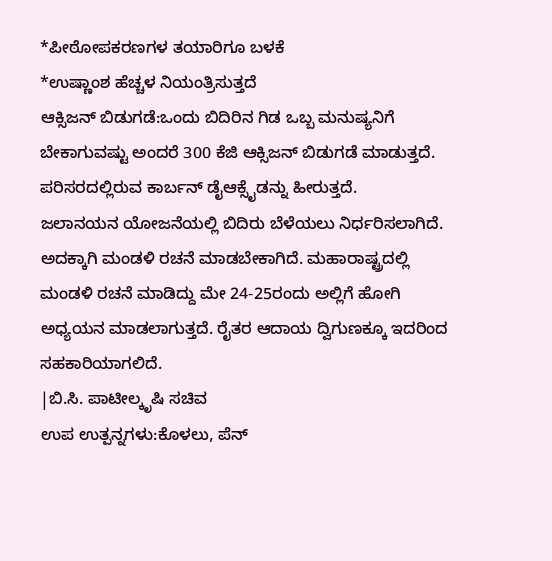*ಪೀಠೋಪಕರಣಗಳ ತಯಾರಿಗೂ ಬಳಕೆ
*ಉಷ್ಣಾಂಶ ಹೆಚ್ಚಳ ನಿಯಂತ್ರಿಸುತ್ತದೆ
ಆಕ್ಸಿಜನ್ ಬಿಡುಗಡೆ:ಒಂದು ಬಿದಿರಿನ ಗಿಡ ಒಬ್ಬ ಮನುಷ್ಯನಿಗೆ ಬೇಕಾಗುವಷ್ಟು ಅಂದರೆ 300 ಕೆಜಿ ಆಕ್ಸಿಜನ್ ಬಿಡುಗಡೆ ಮಾಡುತ್ತದೆ. ಪರಿಸರದಲ್ಲಿರುವ ಕಾರ್ಬನ್ ಡೈಆಕ್ಸೈಡನ್ನು ಹೀರುತ್ತದೆ.
ಜಲಾನಯನ ಯೋಜನೆಯಲ್ಲಿ ಬಿದಿರು ಬೆಳೆಯಲು ನಿರ್ಧರಿಸಲಾಗಿದೆ. ಅದಕ್ಕಾಗಿ ಮಂಡಳಿ ರಚನೆ ಮಾಡಬೇಕಾಗಿದೆ. ಮಹಾರಾಷ್ಟ್ರದಲ್ಲಿ ಮಂಡಳಿ ರಚನೆ ಮಾಡಿದ್ದು ಮೇ 24-25ರಂದು ಅಲ್ಲಿಗೆ ಹೋಗಿ ಅಧ್ಯಯನ ಮಾಡಲಾಗುತ್ತದೆ. ರೈತರ ಆದಾಯ ದ್ವಿಗುಣಕ್ಕೂ ಇದರಿಂದ ಸಹಕಾರಿಯಾಗಲಿದೆ.
|ಬಿ.ಸಿ. ಪಾಟೀಲ್ಕೃಷಿ ಸಚಿವ
ಉಪ ಉತ್ಪನ್ನಗಳು:ಕೊಳಲು, ಪೆನ್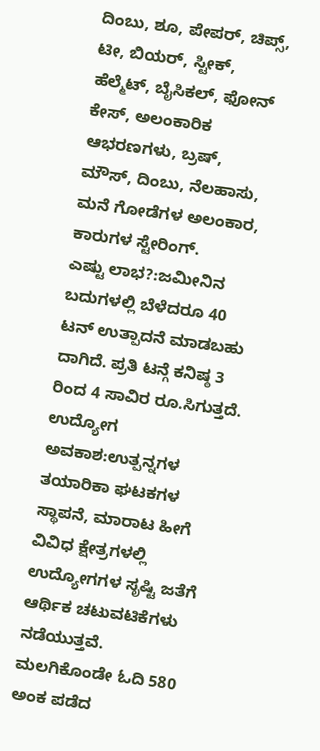ದಿಂಬು, ಶೂ, ಪೇಪರ್, ಚಿಪ್ಸ್, ಟೀ, ಬಿಯರ್, ಸ್ಟೀಕ್, ಹೆಲ್ಮೆಟ್, ಬೈಸಿಕಲ್, ಫೋನ್ ಕೇಸ್, ಅಲಂಕಾರಿಕ ಆಭರಣಗಳು, ಬ್ರಷ್, ಮೌಸ್, ದಿಂಬು, ನೆಲಹಾಸು, ಮನೆ ಗೋಡೆಗಳ ಅಲಂಕಾರ, ಕಾರುಗಳ ಸ್ಟೇರಿಂಗ್.
ಎಷ್ಟು ಲಾಭ?:ಜಮೀನಿನ ಬದುಗಳಲ್ಲಿ ಬೆಳೆದರೂ 40 ಟನ್ ಉತ್ಪಾದನೆ ಮಾಡಬಹು ದಾಗಿದೆ. ಪ್ರತಿ ಟನ್ಗೆ ಕನಿಷ್ಠ 3 ರಿಂದ 4 ಸಾವಿರ ರೂ.ಸಿಗುತ್ತದೆ.
ಉದ್ಯೋಗ ಅವಕಾಶ:ಉತ್ಪನ್ನಗಳ ತಯಾರಿಕಾ ಘಟಕಗಳ ಸ್ಥಾಪನೆ, ಮಾರಾಟ ಹೀಗೆ ವಿವಿಧ ಕ್ಷೇತ್ರಗಳಲ್ಲಿ ಉದ್ಯೋಗಗಳ ಸೃಷ್ಟಿ ಜತೆಗೆ ಆರ್ಥಿಕ ಚಟುವಟಿಕೆಗಳು ನಡೆಯುತ್ತವೆ.
ಮಲಗಿಕೊಂಡೇ ಓದಿ 580 ಅಂಕ ಪಡೆದ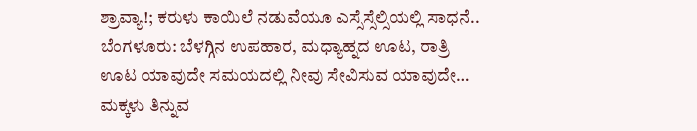ಶ್ರಾವ್ಯಾ!; ಕರುಳು ಕಾಯಿಲೆ ನಡುವೆಯೂ ಎಸ್ಸೆಸ್ಸೆಲ್ಸಿಯಲ್ಲಿ ಸಾಧನೆ..
ಬೆಂಗಳೂರು: ಬೆಳಗ್ಗಿನ ಉಪಹಾರ, ಮಧ್ಯಾಹ್ನದ ಊಟ, ರಾತ್ರಿ ಊಟ ಯಾವುದೇ ಸಮಯದಲ್ಲಿ ನೀವು ಸೇವಿಸುವ ಯಾವುದೇ…
ಮಕ್ಕಳು ತಿನ್ನುವ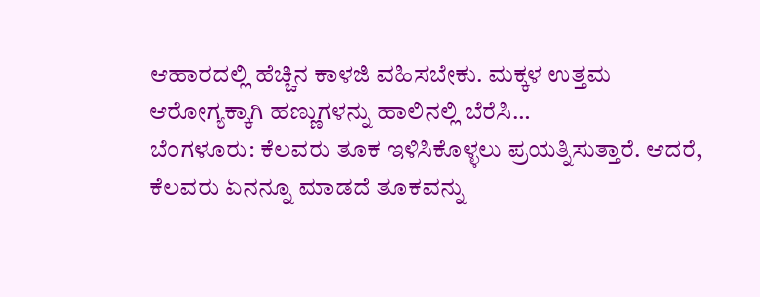ಆಹಾರದಲ್ಲಿ ಹೆಚ್ಚಿನ ಕಾಳಜಿ ವಹಿಸಬೇಕು. ಮಕ್ಕಳ ಉತ್ತಮ ಆರೋಗ್ಯಕ್ಕಾಗಿ ಹಣ್ಣುಗಳನ್ನು ಹಾಲಿನಲ್ಲಿ ಬೆರೆಸಿ…
ಬೆಂಗಳೂರು: ಕೆಲವರು ತೂಕ ಇಳಿಸಿಕೊಳ್ಳಲು ಪ್ರಯತ್ನಿಸುತ್ತಾರೆ. ಆದರೆ, ಕೆಲವರು ಏನನ್ನೂ ಮಾಡದೆ ತೂಕವನ್ನು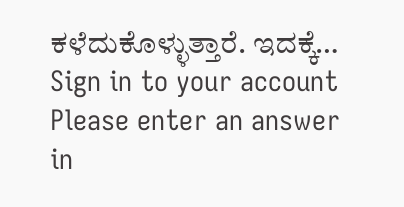ಕಳೆದುಕೊಳ್ಳುತ್ತಾರೆ. ಇದಕ್ಕೆ…
Sign in to your account
Please enter an answer in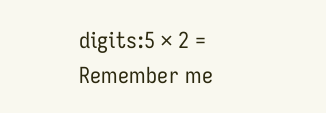digits:5 × 2 =
Remember me